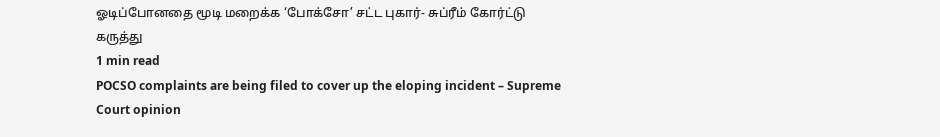ஓடிப்போனதை மூடி மறைக்க ‘போக்சோ’ சட்ட புகார்- சுப்ரீம் கோர்ட்டு கருத்து
1 min read
POCSO complaints are being filed to cover up the eloping incident – Supreme Court opinion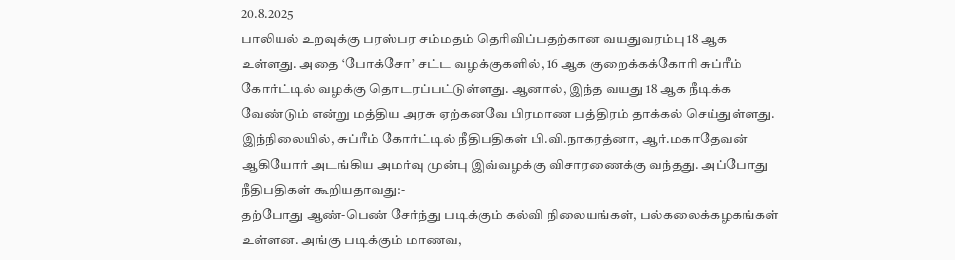20.8.2025
பாலியல் உறவுக்கு பரஸ்பர சம்மதம் தெரிவிப்பதற்கான வயதுவரம்பு 18 ஆக உள்ளது. அதை ‘போக்சோ’ சட்ட வழக்குகளில், 16 ஆக குறைக்கக்கோரி சுப்ரீம் கோர்ட்டில் வழக்கு தொடரப்பட்டுள்ளது. ஆனால், இந்த வயது 18 ஆக நீடிக்க வேண்டும் என்று மத்திய அரசு ஏற்கனவே பிரமாண பத்திரம் தாக்கல் செய்துள்ளது.
இந்நிலையில், சுப்ரீம் கோர்ட்டில் நீதிபதிகள் பி.வி.நாகரத்னா, ஆர்.மகாதேவன் ஆகியோர் அடங்கிய அமர்வு முன்பு இவ்வழக்கு விசாரணைக்கு வந்தது. அப்போது நீதிபதிகள் கூறியதாவது:-
தற்போது ஆண்-பெண் சேர்ந்து படிக்கும் கல்வி நிலையங்கள், பல்கலைக்கழகங்கள் உள்ளன. அங்கு படிக்கும் மாணவ,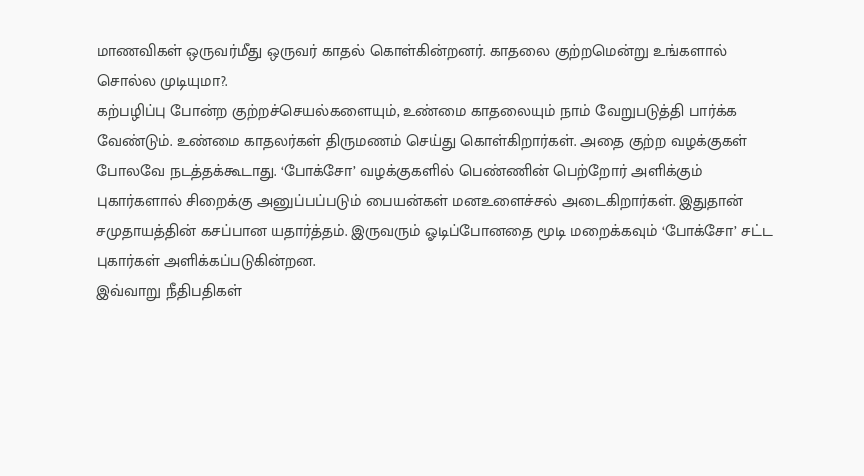மாணவிகள் ஒருவர்மீது ஒருவர் காதல் கொள்கின்றனர். காதலை குற்றமென்று உங்களால் சொல்ல முடியுமா?.
கற்பழிப்பு போன்ற குற்றச்செயல்களையும், உண்மை காதலையும் நாம் வேறுபடுத்தி பார்க்க வேண்டும். உண்மை காதலர்கள் திருமணம் செய்து கொள்கிறார்கள். அதை குற்ற வழக்குகள் போலவே நடத்தக்கூடாது. ‘போக்சோ’ வழக்குகளில் பெண்ணின் பெற்றோர் அளிக்கும் புகார்களால் சிறைக்கு அனுப்பப்படும் பையன்கள் மனஉளைச்சல் அடைகிறார்கள். இதுதான் சமுதாயத்தின் கசப்பான யதார்த்தம். இருவரும் ஓடிப்போனதை மூடி மறைக்கவும் ‘போக்சோ’ சட்ட புகார்கள் அளிக்கப்படுகின்றன.
இவ்வாறு நீதிபதிகள்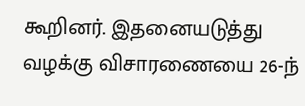கூறினர். இதனையடுத்து வழக்கு விசாரணையை 26-ந்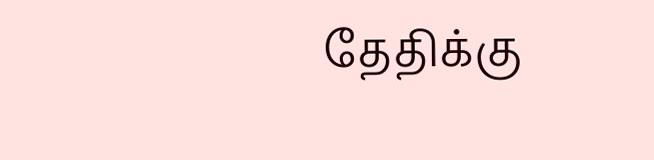தேதிக்கு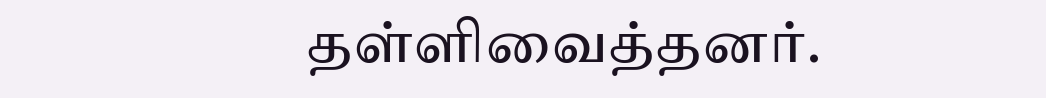தள்ளிவைத்தனர்.